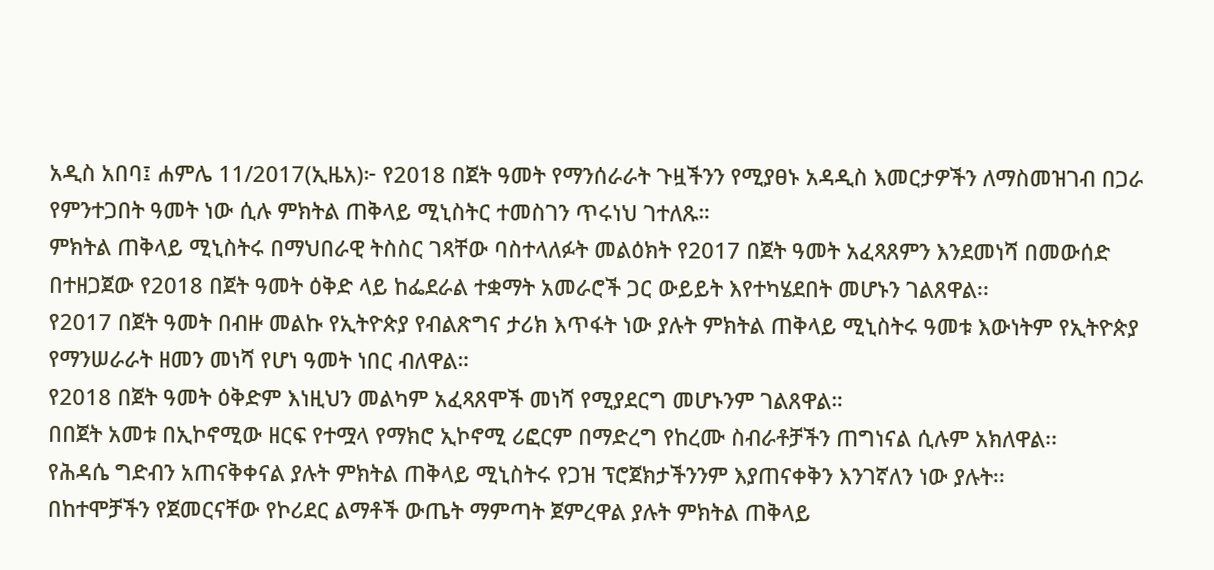አዲስ አበባ፤ ሐምሌ 11/2017(ኢዜአ)፦ የ2018 በጀት ዓመት የማንሰራራት ጉዟችንን የሚያፀኑ አዳዲስ እመርታዎችን ለማስመዝገብ በጋራ የምንተጋበት ዓመት ነው ሲሉ ምክትል ጠቅላይ ሚኒስትር ተመስገን ጥሩነህ ገተለጹ።
ምክትል ጠቅላይ ሚኒስትሩ በማህበራዊ ትስስር ገጻቸው ባስተላለፉት መልዕክት የ2017 በጀት ዓመት አፈጻጸምን እንደመነሻ በመውሰድ በተዘጋጀው የ2018 በጀት ዓመት ዕቅድ ላይ ከፌደራል ተቋማት አመራሮች ጋር ውይይት እየተካሄደበት መሆኑን ገልጸዋል፡፡
የ2017 በጀት ዓመት በብዙ መልኩ የኢትዮጵያ የብልጽግና ታሪክ እጥፋት ነው ያሉት ምክትል ጠቅላይ ሚኒስትሩ ዓመቱ እውነትም የኢትዮጵያ የማንሠራራት ዘመን መነሻ የሆነ ዓመት ነበር ብለዋል።
የ2018 በጀት ዓመት ዕቅድም እነዚህን መልካም አፈጻጸሞች መነሻ የሚያደርግ መሆኑንም ገልጸዋል።
በበጀት አመቱ በኢኮኖሚው ዘርፍ የተሟላ የማክሮ ኢኮኖሚ ሪፎርም በማድረግ የከረሙ ስብራቶቻችን ጠግነናል ሲሉም አክለዋል፡፡
የሕዳሴ ግድብን አጠናቅቀናል ያሉት ምክትል ጠቅላይ ሚኒስትሩ የጋዝ ፕሮጀክታችንንም እያጠናቀቅን እንገኛለን ነው ያሉት፡፡
በከተሞቻችን የጀመርናቸው የኮሪደር ልማቶች ውጤት ማምጣት ጀምረዋል ያሉት ምክትል ጠቅላይ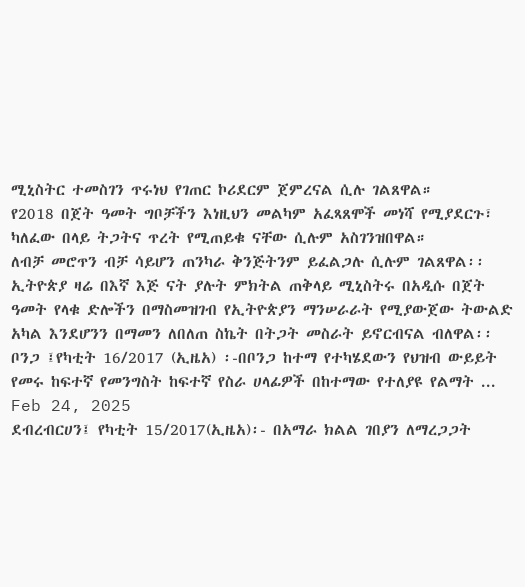ሚኒስትር ተመስገን ጥሩነህ የገጠር ኮሪደርም ጀምረናል ሲሉ ገልጸዋል።
የ2018 በጀት ዓመት ግቦቻችን እነዚህን መልካም አፈጻጸሞች መነሻ የሚያደርጉ፣ ካለፈው በላይ ትጋትና ጥረት የሚጠይቁ ናቸው ሲሉም አስገንዝበዋል።
ለብቻ መሮጥን ብቻ ሳይሆን ጠንካራ ቅንጅትንም ይፈልጋሉ ሲሉም ገልጸዋል፡፡
ኢትዮጵያ ዛሬ በእኛ እጅ ናት ያሉት ምክትል ጠቅላይ ሚኒስትሩ በአዲሱ በጀት ዓመት የላቁ ድሎችን በማስመዝገብ የኢትዮጵያን ማንሠራራት የሚያውጀው ትውልድ አካል እንደሆንን በማመን ለበለጠ ስኬት በትጋት መስራት ይኖርብናል ብለዋል፡፡
ቦንጋ ፤የካቲት 16/2017 (ኢዜአ) ፡-በቦንጋ ከተማ የተካሄደውን የህዝብ ውይይት የመሩ ከፍተኛ የመንግስት ከፍተኛ የስራ ሀላፊዎች በከተማው የተለያዩ የልማት ...
Feb 24, 2025
ደብረብርሀን፤ የካቲት 15/2017(ኢዜአ)፡- በአማራ ክልል ገበያን ለማረጋጋት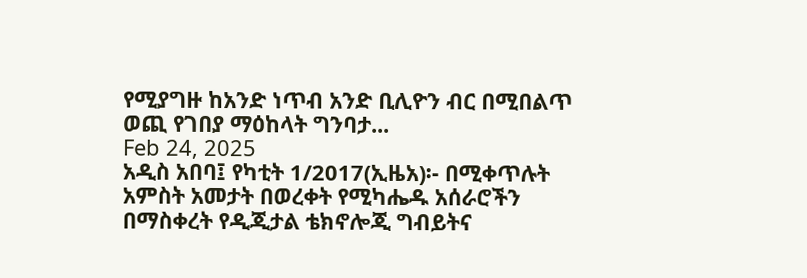የሚያግዙ ከአንድ ነጥብ አንድ ቢሊዮን ብር በሚበልጥ ወጪ የገበያ ማዕከላት ግንባታ...
Feb 24, 2025
አዲስ አበባ፤ የካቲት 1/2017(ኢዜአ)፡- በሚቀጥሉት አምስት አመታት በወረቀት የሚካሔዱ አሰራሮችን በማስቀረት የዲጂታል ቴክኖሎጂ ግብይትና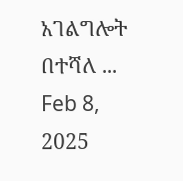አገልግሎት በተሻለ ...
Feb 8, 2025